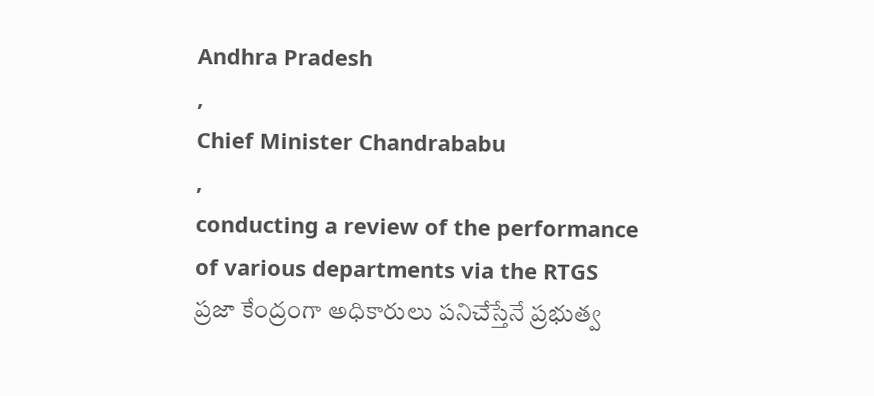Andhra Pradesh
,
Chief Minister Chandrababu
,
conducting a review of the performance of various departments via the RTGS
ప్రజా కేంద్రంగా అధికారులు పనిచేస్తేనే ప్రభుత్వ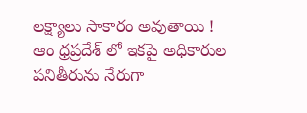లక్ష్యాలు సాకారం అవుతాయి !
ఆం ధ్రప్రదేశ్ లో ఇకపై అధికారుల పనితీరును నేరుగా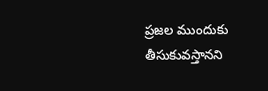ప్రజల ముందుకు తీసుకువస్తానని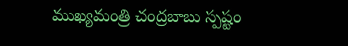ముఖ్యమంత్రి చంద్రబాబు స్పష్టం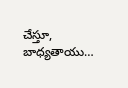చేస్తూ, బాధ్యతాయు…